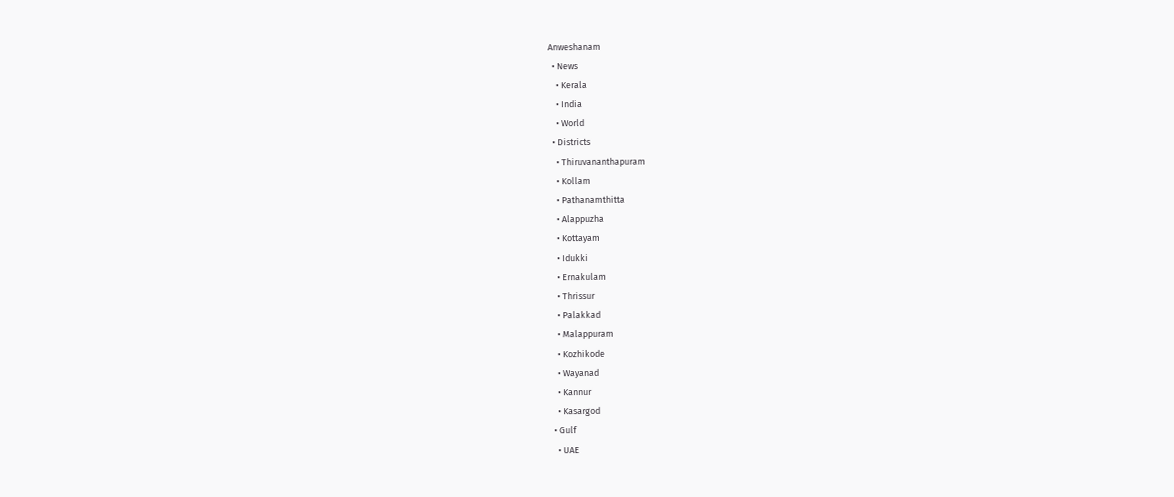Anweshanam
  • News
    • Kerala
    • India
    • World
  • Districts
    • Thiruvananthapuram
    • Kollam
    • Pathanamthitta
    • Alappuzha
    • Kottayam
    • Idukki
    • Ernakulam
    • Thrissur
    • Palakkad
    • Malappuram
    • Kozhikode
    • Wayanad
    • Kannur
    • Kasargod
  • Gulf
    • UAE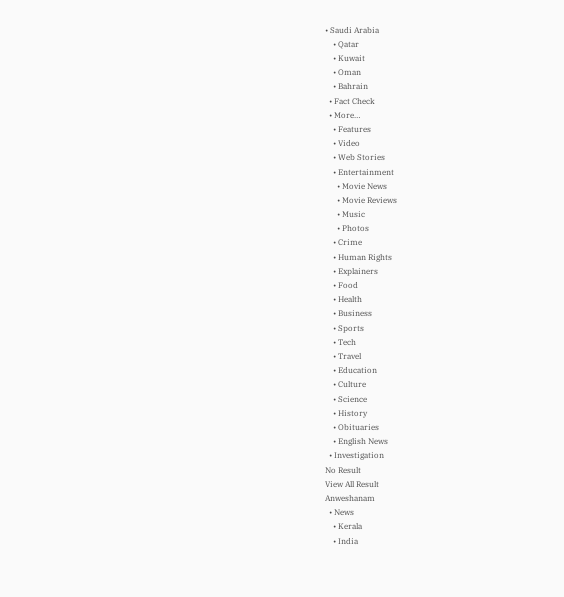• Saudi Arabia
    • Qatar
    • Kuwait
    • Oman
    • Bahrain
  • Fact Check
  • More…
    • Features
    • Video
    • Web Stories
    • Entertainment
      • Movie News
      • Movie Reviews
      • Music
      • Photos
    • Crime
    • Human Rights
    • Explainers
    • Food
    • Health
    • Business
    • Sports
    • Tech
    • Travel
    • Education
    • Culture
    • Science
    • History
    • Obituaries
    • English News
  • Investigation
No Result
View All Result
Anweshanam
  • News
    • Kerala
    • India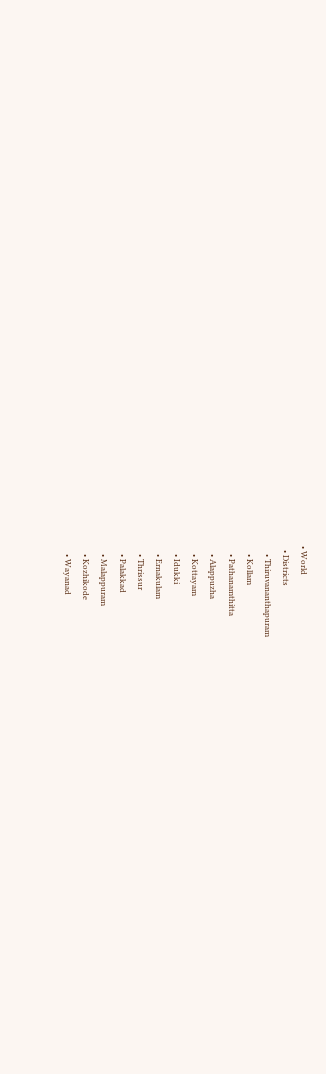• World
  • Districts
    • Thiruvananthapuram
    • Kollam
    • Pathanamthitta
    • Alappuzha
    • Kottayam
    • Idukki
    • Ernakulam
    • Thrissur
    • Palakkad
    • Malappuram
    • Kozhikode
    • Wayanad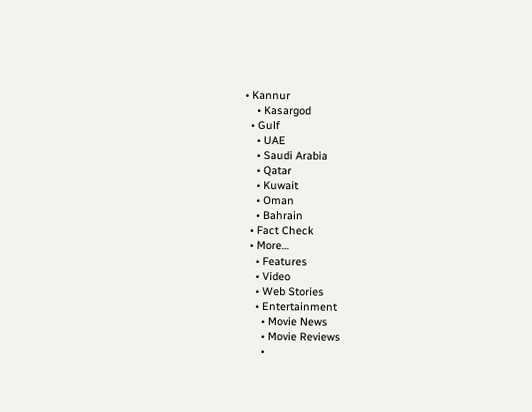• Kannur
    • Kasargod
  • Gulf
    • UAE
    • Saudi Arabia
    • Qatar
    • Kuwait
    • Oman
    • Bahrain
  • Fact Check
  • More…
    • Features
    • Video
    • Web Stories
    • Entertainment
      • Movie News
      • Movie Reviews
      •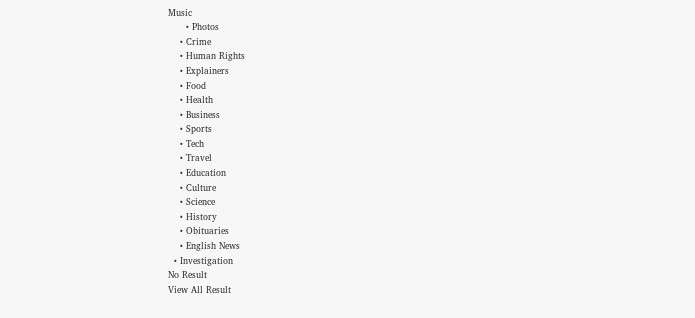Music
      • Photos
    • Crime
    • Human Rights
    • Explainers
    • Food
    • Health
    • Business
    • Sports
    • Tech
    • Travel
    • Education
    • Culture
    • Science
    • History
    • Obituaries
    • English News
  • Investigation
No Result
View All Result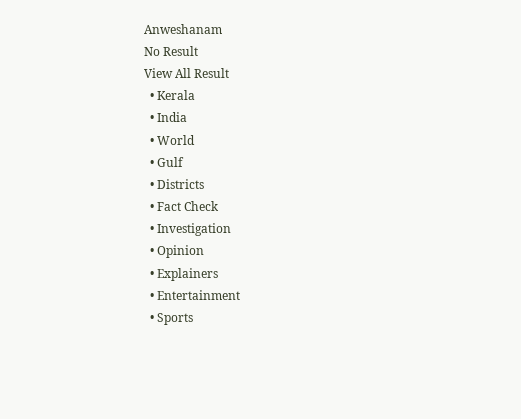Anweshanam
No Result
View All Result
  • Kerala
  • India
  • World
  • Gulf
  • Districts
  • Fact Check
  • Investigation
  • Opinion
  • Explainers
  • Entertainment
  • Sports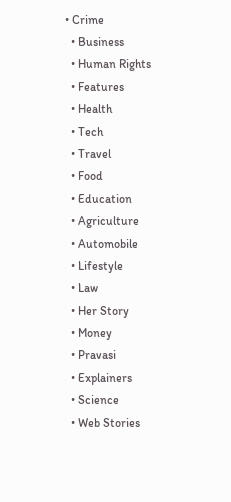• Crime
  • Business
  • Human Rights
  • Features
  • Health
  • Tech
  • Travel
  • Food
  • Education
  • Agriculture
  • Automobile
  • Lifestyle
  • Law
  • Her Story
  • Money
  • Pravasi
  • Explainers
  • Science
  • Web Stories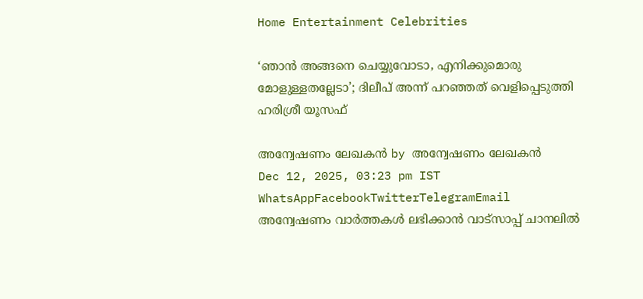Home Entertainment Celebrities

‘ഞാൻ അങ്ങനെ ചെയ്യുവോടാ, എനിക്കുമൊരു മോളുള്ളതല്ലേടാ’; ദിലീപ് അന്ന് പറഞ്ഞത് വെളിപ്പെടുത്തി ഹരിശ്രീ യൂസഫ്

അന്വേഷണം ലേഖകൻ by അന്വേഷണം ലേഖകൻ
Dec 12, 2025, 03:23 pm IST
WhatsAppFacebookTwitterTelegramEmail
അന്വേഷണം വാർത്തകൾ ലഭിക്കാന്‍ വാട്സാപ്പ് ചാനലില്‍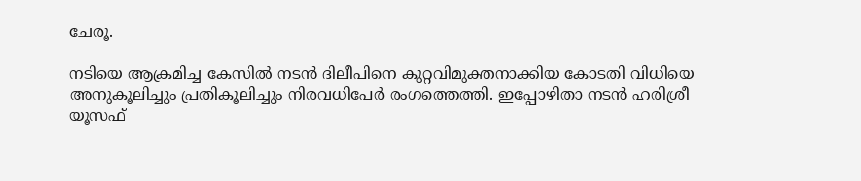ചേരൂ.

നടിയെ ആക്രമിച്ച കേസില്‍ നടന്‍ ദിലീപിനെ കുറ്റവിമുക്തനാക്കിയ കോടതി വിധിയെ അനുകൂലിച്ചും പ്രതികൂലിച്ചും നിരവധിപേർ രംഗത്തെത്തി. ഇപ്പോഴിതാ നടന്‍ ഹരിശ്രീ യൂസഫ്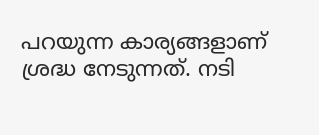പറയുന്ന കാര്യങ്ങളാണ് ശ്രദ്ധ നേടുന്നത്. നടി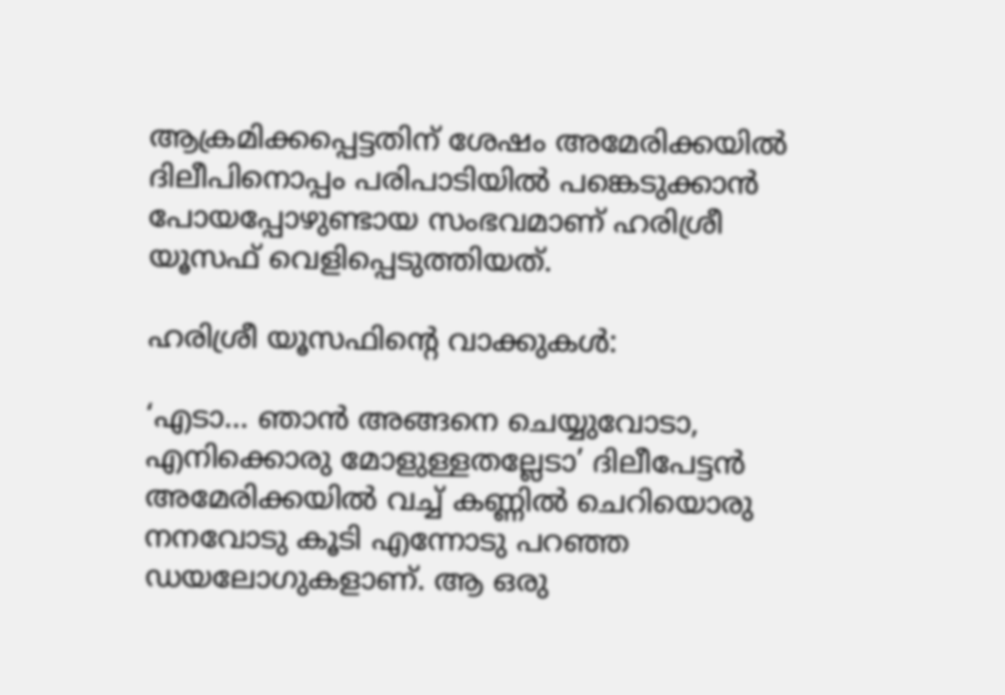ആക്രമിക്കപ്പെട്ടതിന് ശേഷം അമേരിക്കയിൽ ദിലീപിനൊപ്പം പരിപാടിയിൽ പങ്കെടുക്കാൻ പോയപ്പോഴുണ്ടായ സംഭവമാണ് ഹരിശ്രീ യൂസഫ് വെളിപ്പെടുത്തിയത്.

ഹരിശ്രീ യൂസഫിന്റെ വാക്കുകൾ:

‘എടാ… ഞാൻ അങ്ങനെ ചെയ്യുവോടാ, എനിക്കൊരു മോളുള്ളതല്ലേടാ’ ദിലീപേട്ടൻ അമേരിക്കയിൽ വച്ച് കണ്ണിൽ ചെറിയൊരു നനവോടു കൂടി എന്നോടു പറഞ്ഞ ഡയലോഗുകളാണ്. ആ ഒരു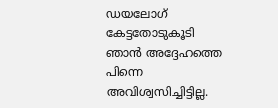ഡയലോഗ് കേട്ടതോടുകൂടി ഞാൻ അദ്ദേഹത്തെ പിന്നെ അവിശ്വസിച്ചിട്ടില്ല.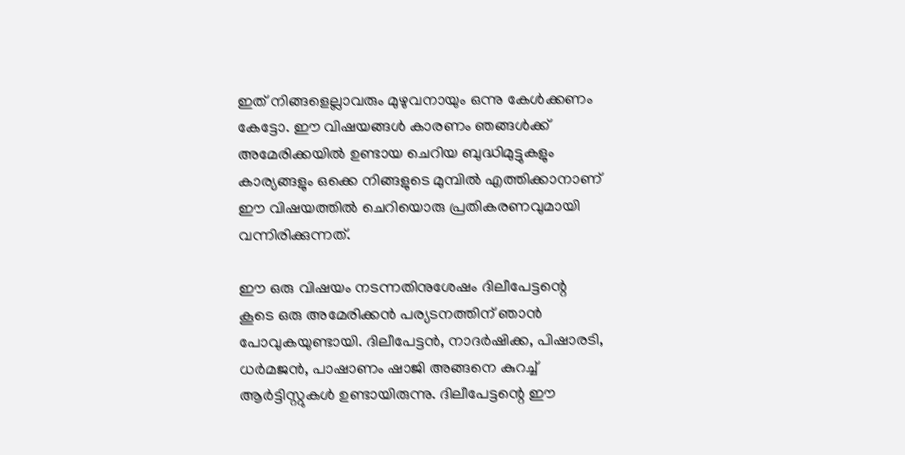ഇത് നിങ്ങളെല്ലാവരും മുഴുവനായും ഒന്നു കേൾക്കണം കേട്ടോ. ഈ വിഷയങ്ങൾ കാരണം ഞങ്ങൾക്ക് അമേരിക്കയിൽ ഉണ്ടായ ചെറിയ ബുദ്ധിമുട്ടുകളും കാര്യങ്ങളും ഒക്കെ നിങ്ങളുടെ മുമ്പിൽ എത്തിക്കാനാണ് ഈ വിഷയത്തിൽ ചെറിയൊരു പ്രതികരണവുമായി വന്നിരിക്കുന്നത്.

ഈ ഒരു വിഷയം നടന്നതിനുശേഷം ദിലീപേട്ടന്റെ കൂടെ ഒരു അമേരിക്കൻ പര്യടനത്തിന് ഞാൻ പോവുകയുണ്ടായി. ദിലീപേട്ടൻ, നാദർഷിക്ക, പിഷാരടി, ധർമജൻ, പാഷാണം ഷാജി അങ്ങനെ കുറച്ച് ആർട്ടിസ്റ്റുകൾ ഉണ്ടായിരുന്നു. ദിലീപേട്ടന്റെ ഈ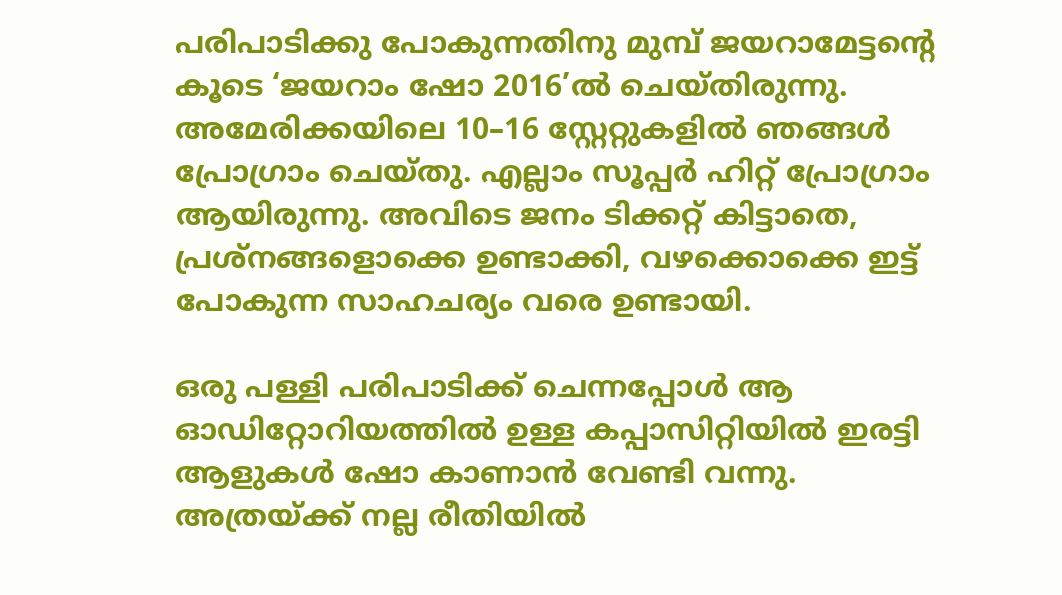പരിപാടിക്കു പോകുന്നതിനു മുമ്പ് ജയറാമേട്ടന്റെ കൂടെ ‘ജയറാം ഷോ 2016’ല്‍ ചെയ്തിരുന്നു. അമേരിക്കയിലെ 10–16 സ്റ്റേറ്റുകളിൽ ഞങ്ങൾ പ്രോഗ്രാം ചെയ്തു. എല്ലാം സൂപ്പർ ഹിറ്റ് പ്രോഗ്രാം ആയിരുന്നു. അവിടെ ജനം ടിക്കറ്റ് കിട്ടാതെ, പ്രശ്നങ്ങളൊക്കെ ഉണ്ടാക്കി, വഴക്കൊക്കെ ഇട്ട് പോകുന്ന സാഹചര്യം വരെ ഉണ്ടായി.

ഒരു പള്ളി പരിപാടിക്ക് ചെന്നപ്പോൾ ആ ഓഡിറ്റോറിയത്തിൽ ഉള്ള കപ്പാസിറ്റിയിൽ ഇരട്ടി ആളുകൾ ഷോ കാണാൻ വേണ്ടി വന്നു. അത്രയ്ക്ക് നല്ല രീതിയിൽ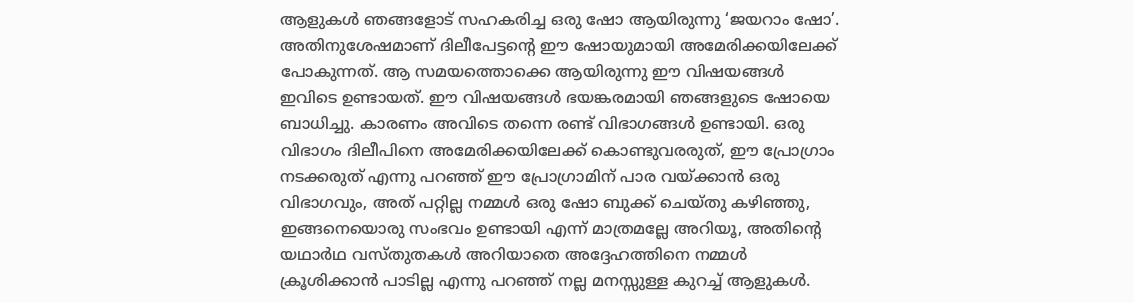ആളുകൾ ഞങ്ങളോട് സഹകരിച്ച ഒരു ഷോ ആയിരുന്നു ‘ജയറാം ഷോ’. അതിനുശേഷമാണ് ദിലീപേട്ടന്റെ ഈ ഷോയുമായി അമേരിക്കയിലേക്ക് പോകുന്നത്. ആ സമയത്തൊക്കെ ആയിരുന്നു ഈ വിഷയങ്ങൾ ഇവിടെ ഉണ്ടായത്. ഈ വിഷയങ്ങൾ ഭയങ്കരമായി ഞങ്ങളുടെ ഷോയെ ബാധിച്ചു. കാരണം അവിടെ തന്നെ രണ്ട് വിഭാഗങ്ങൾ ഉണ്ടായി. ഒരു വിഭാഗം ദിലീപിനെ അമേരിക്കയിലേക്ക് കൊണ്ടുവരരുത്, ഈ പ്രോഗ്രാം നടക്കരുത് എന്നു പറഞ്ഞ് ഈ പ്രോഗ്രാമിന് പാര വയ്ക്കാൻ ഒരു വിഭാഗവും, അത് പറ്റില്ല നമ്മൾ ഒരു ഷോ ബുക്ക് ചെയ്തു കഴിഞ്ഞു, ഇങ്ങനെയൊരു സംഭവം ഉണ്ടായി എന്ന് മാത്രമല്ലേ അറിയൂ, അതിന്റെ യഥാർഥ വസ്തുതകൾ അറിയാതെ അദ്ദേഹത്തിനെ നമ്മൾ ക്രൂശിക്കാൻ പാടില്ല എന്നു പറഞ്ഞ് നല്ല മനസ്സുള്ള കുറച്ച് ആളുകൾ.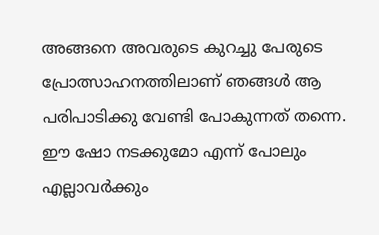അങ്ങനെ അവരുടെ കുറച്ചു പേരുടെ പ്രോത്സാഹനത്തിലാണ് ഞങ്ങൾ ആ പരിപാടിക്കു വേണ്ടി പോകുന്നത് തന്നെ. ഈ ഷോ നടക്കുമോ എന്ന് പോലും എല്ലാവർക്കും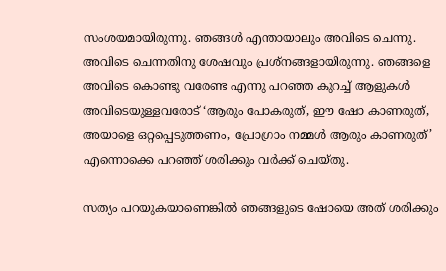സംശയമായിരുന്നു. ഞങ്ങൾ എന്തായാലും അവിടെ ചെന്നു. അവിടെ ചെന്നതിനു ശേഷവും പ്രശ്നങ്ങളായിരുന്നു. ഞങ്ങളെ അവിടെ കൊണ്ടു വരേണ്ട എന്നു പറഞ്ഞ കുറച്ച് ആളുകൾ അവിടെയുള്ളവരോട് ‘ആരും പോകരുത്, ഈ ഷോ കാണരുത്, അയാളെ ഒറ്റപ്പെടുത്തണം, പ്രോഗ്രാം നമ്മൾ ആരും കാണരുത്’ എന്നൊക്കെ പറഞ്ഞ് ശരിക്കും വർക്ക് ചെയ്തു.

സത്യം പറയുകയാണെങ്കിൽ ഞങ്ങളുടെ ഷോയെ അത് ശരിക്കും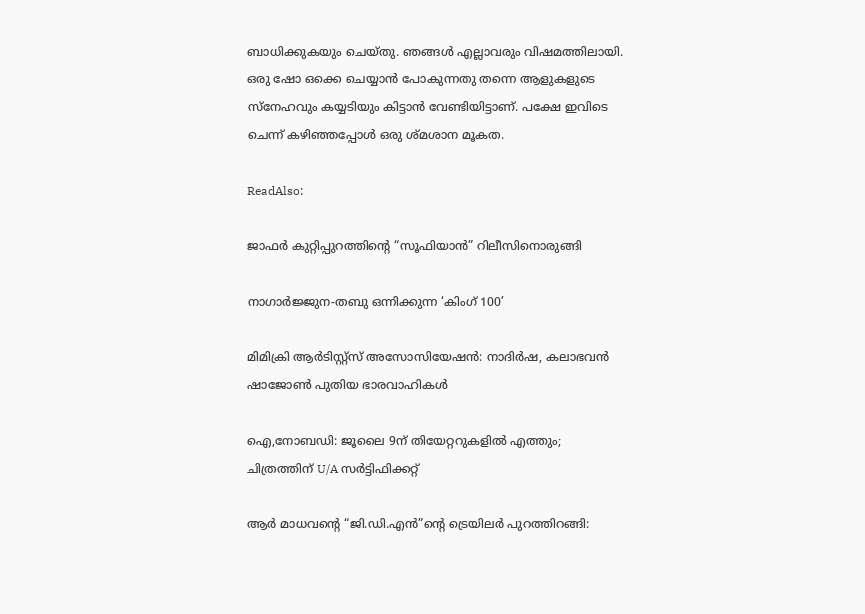ബാധിക്കുകയും ചെയ്തു. ഞങ്ങൾ എല്ലാവരും വിഷമത്തിലായി. ഒരു ഷോ ഒക്കെ ചെയ്യാൻ പോകുന്നതു തന്നെ ആളുകളുടെ സ്നേഹവും കയ്യടിയും കിട്ടാന്‍ വേണ്ടിയിട്ടാണ്. പക്ഷേ ഇവിടെ ചെന്ന് കഴിഞ്ഞപ്പോൾ ഒരു ശ്മശാന മൂകത.

ReadAlso:

ജാഫർ കുറ്റിപ്പുറത്തിന്റെ “സൂഫിയാൻ” റിലീസിനൊരുങ്ങി

നാഗാര്‍ജ്ജുന-തബു ഒന്നിക്കുന്ന ‘കിംഗ് 100’

മിമിക്രി ആർടിസ്റ്റ്സ് അസോസിയേഷൻ: നാദിർഷ, കലാഭവൻ ഷാജോൺ പുതിയ ഭാരവാഹികൾ

ഐ,നോബഡി: ജൂലൈ 9ന് തിയേറ്ററുകളിൽ എത്തും; ചിത്രത്തിന് U/A സർട്ടിഫിക്കറ്റ്

ആർ മാധവന്റെ “ജി.ഡി.എൻ”ന്റെ ട്രെയിലർ പുറത്തിറങ്ങി: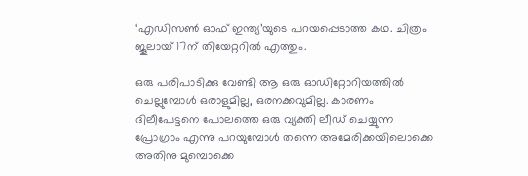‘എഡിസൺ ഓഫ് ഇന്ത്യ’യുടെ പറയപ്പെടാത്ത കഥ. ചിത്രം ജൂലായ് 17ന് തിയേറ്ററിൽ എത്തും.

ഒരു പരിപാടിക്കു വേണ്ടി ആ ഒരു ഓഡിറ്റോറിയത്തിൽ ചെല്ലുമ്പോൾ ഒരാളുമില്ല, ഒരനക്കവുമില്ല. കാരണം ദിലീപേട്ടനെ പോലത്തെ ഒരു വ്യക്തി ലീഡ് ചെയ്യുന്ന പ്രോഗ്രാം എന്നു പറയുമ്പോൾ തന്നെ അമേരിക്കയിലൊക്കെ അതിനു മുമ്പൊക്കെ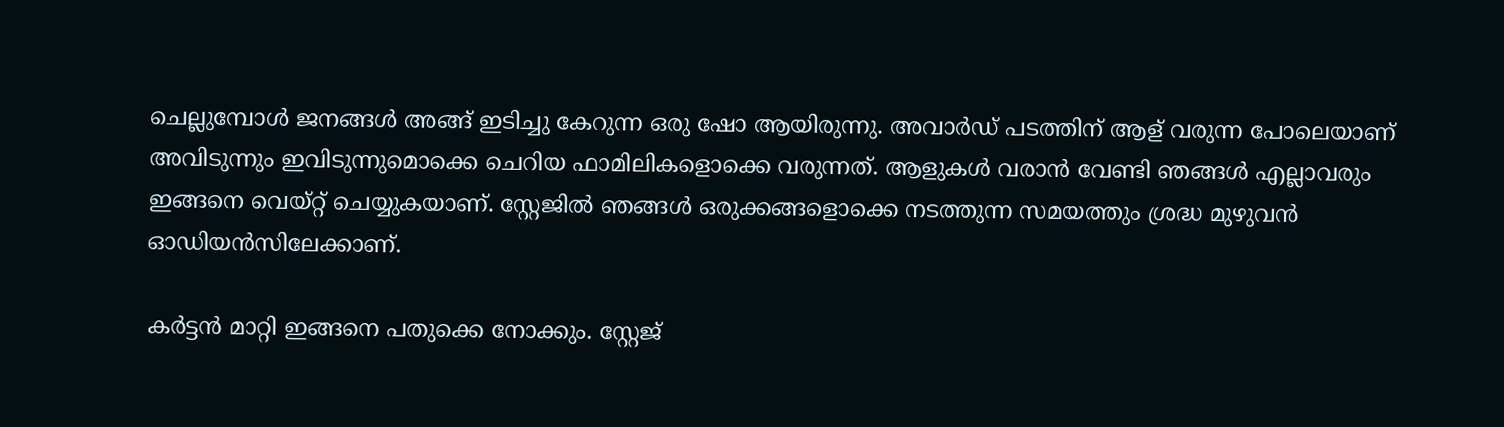ചെല്ലുമ്പോൾ ജനങ്ങൾ അങ്ങ് ഇടിച്ചു കേറുന്ന ഒരു ഷോ ആയിരുന്നു. അവാർഡ് പടത്തിന് ആള് വരുന്ന പോലെയാണ് അവിടുന്നും ഇവിടുന്നുമൊക്കെ ചെറിയ ഫാമിലികളൊക്കെ വരുന്നത്. ആളുകൾ വരാൻ വേണ്ടി ഞങ്ങൾ എല്ലാവരും ഇങ്ങനെ വെയ്റ്റ് ചെയ്യുകയാണ്. സ്റ്റേജിൽ ഞങ്ങൾ ഒരുക്കങ്ങളൊക്കെ നടത്തുന്ന സമയത്തും ശ്രദ്ധ മുഴുവൻ ഓഡിയൻസിലേക്കാണ്.

കർട്ടൻ മാറ്റി ഇങ്ങനെ പതുക്കെ നോക്കും. സ്റ്റേജ്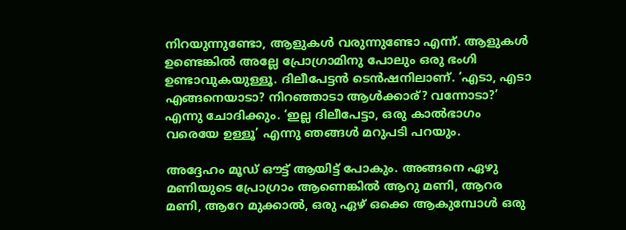നിറയുന്നുണ്ടോ, ആളുകൾ വരുന്നുണ്ടോ എന്ന്. ആളുകൾ ഉണ്ടെങ്കിൽ അല്ലേ പ്രോഗ്രാമിനു പോലും ഒരു ഭംഗി ഉണ്ടാവുകയുള്ളൂ. ദിലീപേട്ടൻ ടെൻഷനിലാണ്. ‘എടാ, എടാ എങ്ങനെയാടാ? നിറഞ്ഞാടാ ആൾക്കാര്? വന്നോടാ?’ എന്നു ചോദിക്കും. ‘ഇല്ല ദിലീപേട്ടാ, ഒരു കാൽഭാഗം വരെയേ ഉള്ളൂ’ എന്നു ഞങ്ങൾ മറുപടി പറയും.

അദ്ദേഹം മൂഡ് ഔട്ട് ആയിട്ട് പോകും. അങ്ങനെ ഏഴു മണിയുടെ പ്രോഗ്രാം ആണെങ്കിൽ ആറു മണി, ആറര മണി, ആറേ മുക്കാൽ, ഒരു ഏഴ് ഒക്കെ ആകുമ്പോൾ ഒരു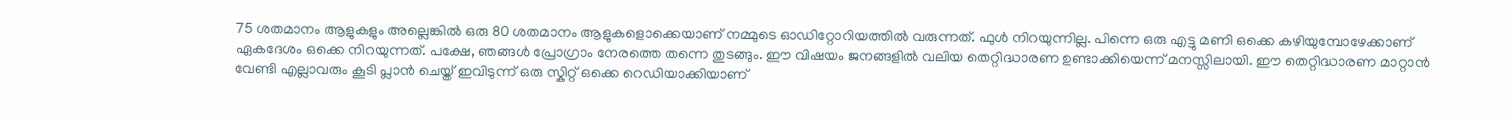75 ശതമാനം ആളുകളും അല്ലെങ്കിൽ ഒരു 80 ശതമാനം ആളുകളൊക്കെയാണ് നമ്മുടെ ഓഡിറ്റോറിയത്തിൽ വരുന്നത്. ഫുൾ നിറയുന്നില്ല. പിന്നെ ഒരു എട്ടു മണി ഒക്കെ കഴിയുമ്പോഴേക്കാണ് ഏകദേശം ഒക്കെ നിറയുന്നത്. പക്ഷേ, ഞങ്ങൾ പ്രോഗ്രാം നേരത്തെ തന്നെ തുടങ്ങും. ഈ വിഷയം ജനങ്ങളിൽ വലിയ തെറ്റിദ്ധാരണ ഉണ്ടാക്കിയെന്ന് മനസ്സിലായി. ഈ തെറ്റിദ്ധാരണ മാറ്റാൻ വേണ്ടി എല്ലാവരും കൂടി പ്ലാൻ ചെയ്ത് ഇവിടുന്ന് ഒരു സ്കിറ്റ് ഒക്കെ റെഡിയാക്കിയാണ്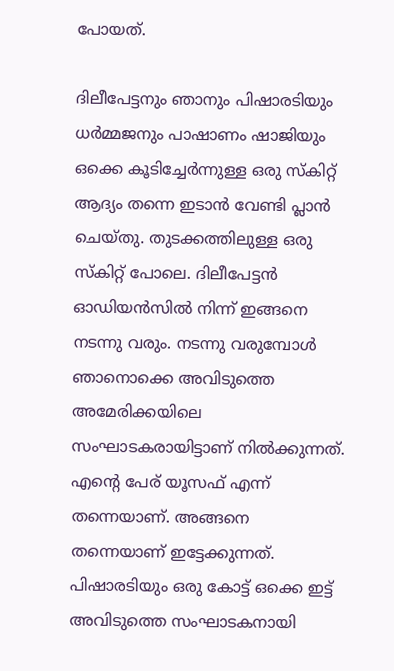പോയത്.

ദിലീപേട്ടനും ഞാനും പിഷാരടിയും ധർമ്മജനും പാഷാണം ഷാജിയും ഒക്കെ കൂടിച്ചേർന്നുള്ള ഒരു സ്കിറ്റ് ആദ്യം തന്നെ ഇടാൻ വേണ്ടി പ്ലാൻ ചെയ്തു. തുടക്കത്തിലുള്ള ഒരു സ്കിറ്റ് പോലെ. ദിലീപേട്ടൻ ഓഡിയൻസിൽ നിന്ന് ഇങ്ങനെ നടന്നു വരും. നടന്നു വരുമ്പോൾ ഞാനൊക്കെ അവിടുത്തെ അമേരിക്കയിലെ സംഘാടകരായിട്ടാണ് നിൽക്കുന്നത്. എന്റെ പേര് യൂസഫ് എന്ന് തന്നെയാണ്. അങ്ങനെ തന്നെയാണ് ഇട്ടേക്കുന്നത്. പിഷാരടിയും ഒരു കോട്ട് ഒക്കെ ഇട്ട് അവിടുത്തെ സംഘാടകനായി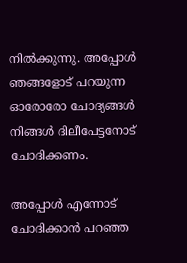നിൽക്കുന്നു. അപ്പോൾ ഞങ്ങളോട് പറയുന്ന ഓരോരോ ചോദ്യങ്ങൾ നിങ്ങൾ ദിലീപേട്ടനോട് ചോദിക്കണം.

അപ്പോൾ എന്നോട് ചോദിക്കാൻ പറഞ്ഞ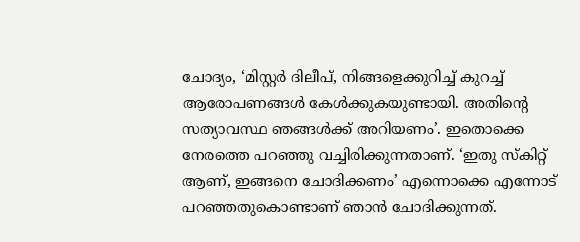ചോദ്യം, ‘മിസ്റ്റർ ദിലീപ്, നിങ്ങളെക്കുറിച്ച് കുറച്ച് ആരോപണങ്ങൾ കേൾക്കുകയുണ്ടായി. അതിന്റെ സത്യാവസ്ഥ ഞങ്ങൾക്ക് അറിയണം’. ഇതൊക്കെ നേരത്തെ പറഞ്ഞു വച്ചിരിക്കുന്നതാണ്. ‘ഇതു സ്കിറ്റ് ആണ്, ഇങ്ങനെ ചോദിക്കണം’ എന്നൊക്കെ എന്നോട് പറഞ്ഞതുകൊണ്ടാണ് ഞാൻ ചോദിക്കുന്നത്.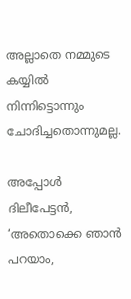അല്ലാതെ നമ്മുടെ കയ്യിൽ നിന്നിട്ടൊന്നും ചോദിച്ചതൊന്നുമല്ല.

അപ്പോൾ ദിലീപേട്ടൻ, ‘അതൊക്കെ ഞാൻ പറയാം,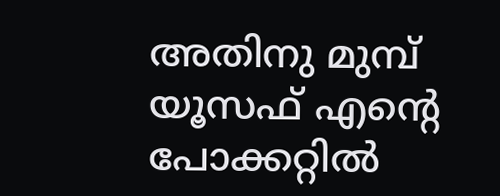അതിനു മുമ്പ് യൂസഫ് എന്റെ പോക്കറ്റിൽ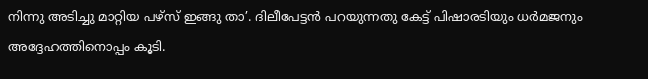നിന്നു അടിച്ചു മാറ്റിയ പഴ്സ് ഇങ്ങു താ’. ദിലീപേട്ടൻ പറയുന്നതു കേട്ട് പിഷാരടിയും ധർമജനും അദ്ദേഹത്തിനൊപ്പം കൂടി.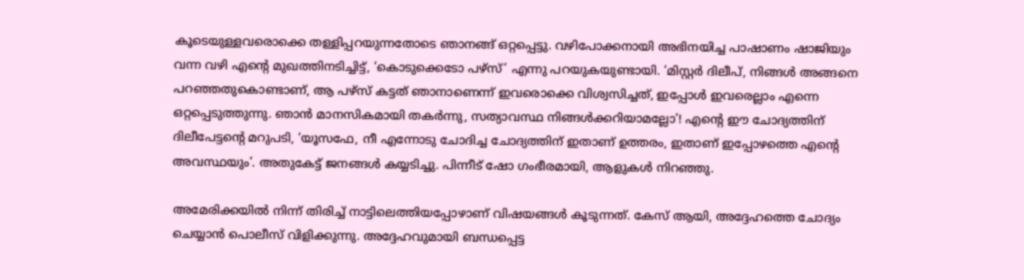കൂടെയുള്ളവരൊക്കെ തള്ളിപ്പറയുന്നതോടെ ഞാനങ്ങ് ഒറ്റപ്പെട്ടു. വഴിപോക്കനായി അഭിനയിച്ച പാഷാണം ഷാജിയും വന്ന വഴി എന്റെ മുഖത്തിനടിച്ചിട്ട്, ‘കൊടുക്കെടോ പഴ്സ്’ എന്നു പറയുകയുണ്ടായി. ‘മിസ്റ്റര്‍ ദിലീപ്, നിങ്ങൾ അങ്ങനെ പറഞ്ഞതുകൊണ്ടാണ്, ആ പഴ്സ് കട്ടത് ഞാനാണെന്ന് ഇവരൊക്കെ വിശ്വസിച്ചത്, ഇപ്പോൾ ഇവരെല്ലാം എന്നെ ഒറ്റപ്പെടുത്തുന്നു. ഞാൻ മാനസികമായി തകർന്നു, സത്യാവസ്ഥ നിങ്ങൾക്കറിയാമല്ലോ’! എന്റെ ഈ ചോദ്യത്തിന് ദിലീപേട്ടന്റെ മറുപടി, ‘യൂസഫേ, നീ എന്നോടു ചോദിച്ച ചോദ്യത്തിന് ഇതാണ് ഉത്തരം, ഇതാണ് ഇപ്പോഴത്തെ എന്റെ അവസ്ഥയും’. അതുകേട്ട് ജനങ്ങൾ കയ്യടിച്ചു. പിന്നീട് ഷോ ഗംഭീരമായി, ആളുകൾ നിറഞ്ഞു.

അമേരിക്കയില്‍ നിന്ന് തിരിച്ച് നാട്ടിലെത്തിയപ്പോഴാണ് വിഷയങ്ങൾ കൂടുന്നത്. കേസ് ആയി, അദ്ദേഹത്തെ ചോദ്യം ചെയ്യാൻ പൊലീസ് വിളിക്കുന്നു. അദ്ദേഹവുമായി ബന്ധപ്പെട്ട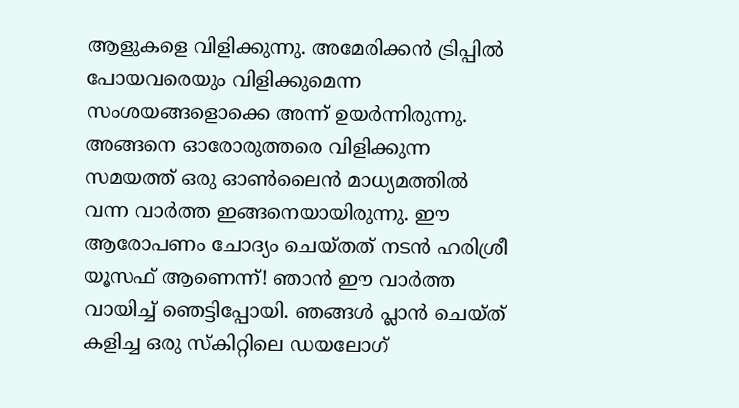ആളുകളെ വിളിക്കുന്നു. അമേരിക്കൻ ട്രിപ്പിൽ പോയവരെയും വിളിക്കുമെന്ന സംശയങ്ങളൊക്കെ അന്ന് ഉയർന്നിരുന്നു. അങ്ങനെ ഓരോരുത്തരെ വിളിക്കുന്ന സമയത്ത് ഒരു ഓൺലൈന്‍ മാധ്യമത്തിൽ വന്ന വാർത്ത ഇങ്ങനെയായിരുന്നു. ഈ ആരോപണം ചോദ്യം ചെയ്തത് നടൻ ഹരിശ്രീ യൂസഫ് ആണെന്ന്! ഞാൻ ഈ വാർത്ത വായിച്ച് ഞെട്ടിപ്പോയി. ഞങ്ങൾ പ്ലാൻ ചെയ്ത് കളിച്ച ഒരു സ്കിറ്റിലെ ഡയലോഗ്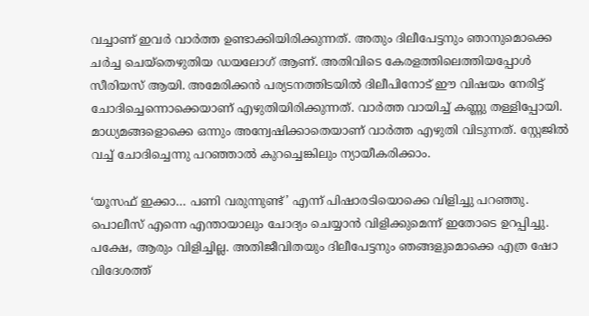വച്ചാണ് ഇവർ വാർത്ത ഉണ്ടാക്കിയിരിക്കുന്നത്. അതും ദിലീപേട്ടനും ഞാനുമൊക്കെ ചർച്ച ചെയ്തെഴുതിയ ഡയലോഗ് ആണ്. അതിവിടെ കേരളത്തിലെത്തിയപ്പോൾ സീരിയസ് ആയി. അമേരിക്കൻ പര്യടനത്തിടയിൽ ദിലീപിനോട് ഈ വിഷയം നേരിട്ട് ചോദിച്ചെന്നൊക്കെയാണ് എഴുതിയിരിക്കുന്നത്. വാർത്ത വായിച്ച് കണ്ണു തള്ളിപ്പോയി. മാധ്യമങ്ങളൊക്കെ ഒന്നും അന്വേഷിക്കാതെയാണ് വാർത്ത എഴുതി വിടുന്നത്. സ്റ്റേജിൽ വച്ച് ചോദിച്ചെന്നു പറഞ്ഞാൽ കുറച്ചെങ്കിലും ന്യായീകരിക്കാം.

‘യൂസഫ് ഇക്കാ… പണി വരുന്നുണ്ട്’ എന്ന് പിഷാരടിയൊക്കെ വിളിച്ചു പറഞ്ഞു. പൊലീസ് എന്നെ എന്തായാലും ചോദ്യം ചെയ്യാൻ വിളിക്കുമെന്ന് ഇതോടെ ഉറപ്പിച്ചു. പക്ഷേ, ആരും വിളിച്ചില്ല. അതിജീവിതയും ദിലീപേട്ടനും ഞങ്ങളുമൊക്കെ എത്ര ഷോ വിദേശത്ത്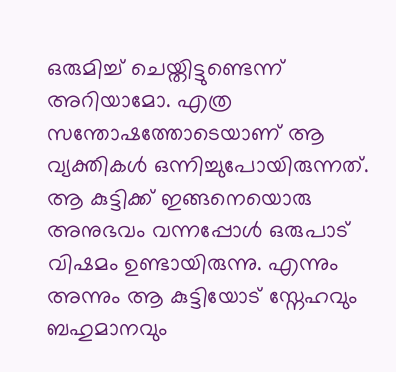ഒരുമിച്ച് ചെയ്തിട്ടുണ്ടെന്ന് അറിയാമോ. എത്ര സന്തോഷത്തോടെയാണ് ആ വ്യക്തികൾ ഒന്നിച്ചുപോയിരുന്നത്. ആ കുട്ടിക്ക് ഇങ്ങനെയൊരു അനുഭവം വന്നപ്പോൾ ഒരുപാട് വിഷമം ഉണ്ടായിരുന്നു. എന്നും അന്നും ആ കുട്ടിയോട് സ്നേഹവും ബഹുമാനവും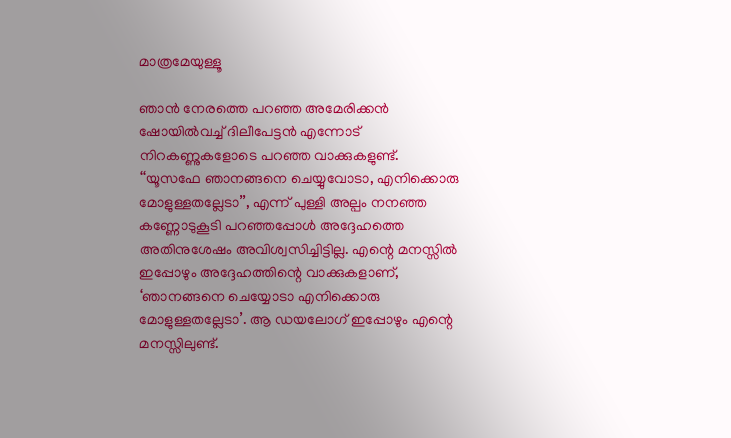മാത്രമേയുള്ളൂ

ഞാൻ നേരത്തെ പറഞ്ഞ അമേരിക്കൻ ഷോയിൽവച്ച് ദിലീപേട്ടൻ എന്നോട് നിറകണ്ണുകളോടെ പറഞ്ഞ വാക്കുകളുണ്ട്. ‘‘യൂസഫേ ഞാനങ്ങനെ ചെയ്യുവോടാ, എനിക്കൊരു മോളുള്ളതല്ലേടാ’’, എന്ന് പുള്ളി അല്പം നനഞ്ഞ കണ്ണോടുകൂടി പറഞ്ഞപ്പോൾ അദ്ദേഹത്തെ അതിനുശേഷം അവിശ്വസിച്ചിട്ടില്ല. എന്റെ മനസ്സിൽ ഇപ്പോഴും അദ്ദേഹത്തിന്റെ വാക്കുകളാണ്, ‘ഞാനങ്ങനെ ചെയ്യോടാ എനിക്കൊരു മോളുള്ളതല്ലേടാ’. ആ ഡയലോഗ് ഇപ്പോഴും എന്റെ മനസ്സിലുണ്ട്.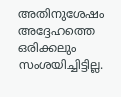അതിനുശേഷം അദ്ദേഹത്തെ ഒരിക്കലും സംശയിച്ചിട്ടില്ല.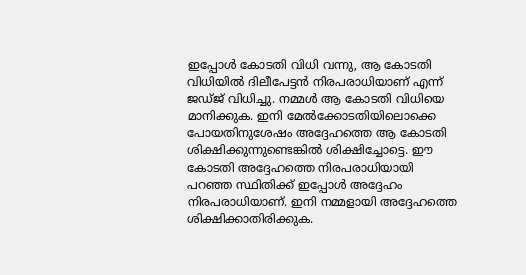ഇപ്പോൾ കോടതി വിധി വന്നു, ആ കോടതി വിധിയിൽ ദിലീപേട്ടൻ നിരപരാധിയാണ് എന്ന് ജഡ്ജ് വിധിച്ചു. നമ്മള്‍ ആ കോടതി വിധിയെ മാനിക്കുക. ഇനി മേൽക്കോടതിയിലൊക്കെ പോയതിനുശേഷം അദ്ദേഹത്തെ ആ കോടതി ശിക്ഷിക്കുന്നുണ്ടെങ്കിൽ ശിക്ഷിച്ചോട്ടെ. ഈ കോടതി അദ്ദേഹത്തെ നിരപരാധിയായി പറഞ്ഞ സ്ഥിതിക്ക് ഇപ്പോൾ അദ്ദേഹം നിരപരാധിയാണ്. ഇനി നമ്മളായി അദ്ദേഹത്തെ ശിക്ഷിക്കാതിരിക്കുക.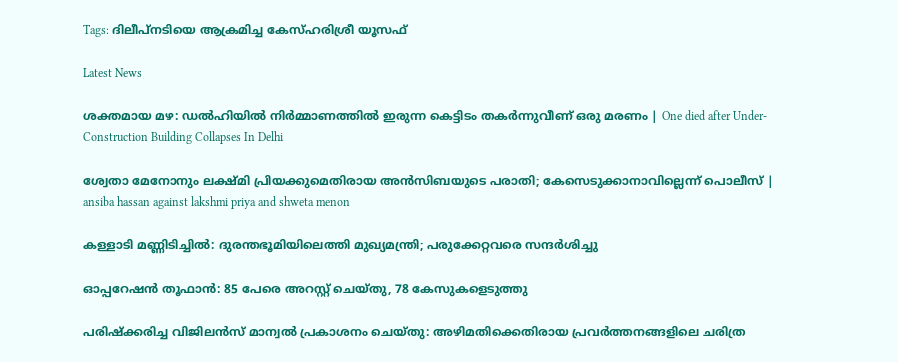Tags: ദിലീപ്നടിയെ ആക്രമിച്ച കേസ്ഹരിശ്രീ യൂസഫ്

Latest News

ശക്തമായ മഴ: ഡൽഹിയിൽ നിർമ്മാണത്തിൽ ഇരുന്ന കെട്ടിടം തകർന്നുവീണ് ഒരു മരണം | One died after Under-Construction Building Collapses In Delhi

ശ്വേതാ മേനോനും ലക്ഷ്മി പ്രിയക്കുമെതിരായ അൻസിബയുടെ പരാതി; കേസെടുക്കാനാവില്ലെന്ന് പൊലീസ് | ansiba hassan against lakshmi priya and shweta menon

കള്ളാടി മണ്ണിടിച്ചിൽ: ദുരന്തഭൂമിയിലെത്തി മുഖ്യമന്ത്രി; പരുക്കേറ്റവരെ സന്ദർശിച്ചു

ഓപ്പറേഷന്‍ തൂഫാന്‍: 85 പേരെ അറസ്റ്റ് ചെയ്തു, 78 കേസുകളെടുത്തു

പരിഷ്ക്കരിച്ച വിജിലൻസ് മാന്വൽ പ്രകാശനം ചെയ്തു: അഴിമതിക്കെതിരായ പ്രവർത്തനങ്ങളിലെ ചരിത്ര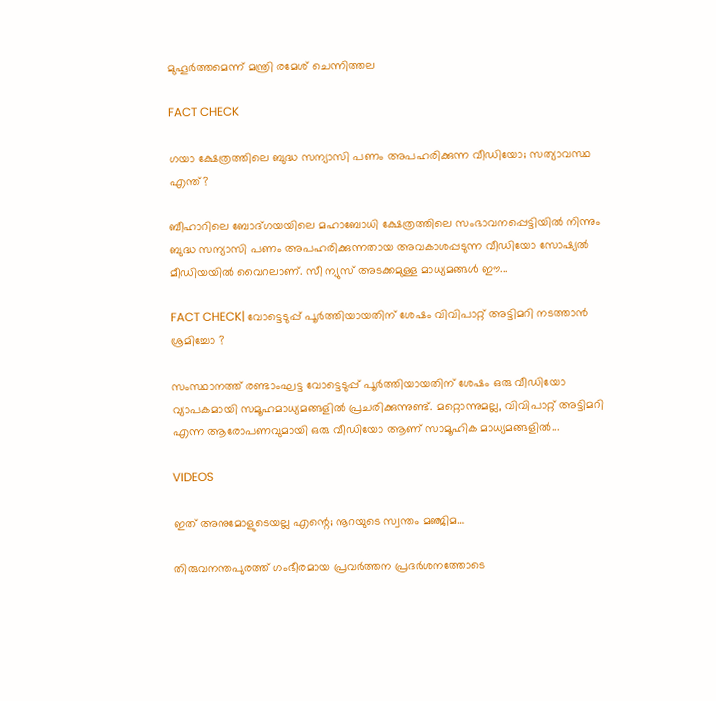മുഹൂർത്തമെന്ന് മന്ത്രി രമേശ് ചെന്നിത്തല

FACT CHECK

ഗയാ ക്ഷേത്രത്തിലെ ബുദ്ധ സന്യാസി പണം അപഹരിക്കുന്ന വീഡിയോ; സത്യാവസ്ഥ എന്ത്?

ബീഹാറിലെ ബോദ്ഗയയിലെ മഹാബോധി ക്ഷേത്രത്തിലെ സംഭാവനപ്പെട്ടിയില്‍ നിന്നും ബുദ്ധ സന്യാസി പണം അപഹരിക്കുന്നതായ അവകാശപ്പടുന്ന വീഡിയോ സോഷ്യല്‍ മീഡിയയില്‍ വൈറലാണ്. സീ ന്യുസ് അടക്കമുള്ള മാധ്യമങ്ങള്‍ ഈ...

FACT CHECK| വോട്ടെടുപ്പ് പൂർത്തിയായതിന് ശേഷം വിവിപാറ്റ് അട്ടിമറി നടത്താൻ ശ്രമിച്ചോ ?

സംസ്ഥാനത്ത് രണ്ടാംഘട്ട വോട്ടെടുപ്പ് പൂർത്തിയായതിന് ശേഷം ഒരു വീഡിയോ വ്യാപകമായി സമൂഹമാധ്യമങ്ങളിൽ പ്രചരിക്കുന്നുണ്ട്. മറ്റൊന്നുമല്ല, വിവിപാറ്റ് അട്ടിമറി എന്ന ആരോപണവുമായി ഒരു വീഡിയോ ആണ് സാമൂഹിക മാധ്യമങ്ങളിൽ...

VIDEOS

ഇത് അനുമോളുടെയല്ല എന്റെ; നൂറയുടെ സ്വന്തം മഞ്ജിമ…

തിരുവനന്തപുരത്ത് ഗംഭീരമായ പ്രവർത്തന പ്രദർശനത്തോടെ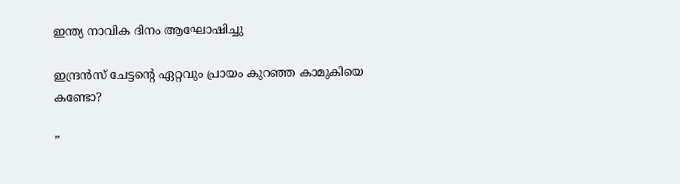ഇന്ത്യ നാവിക ദിനം ആഘോഷിച്ചു

ഇന്ദ്രൻസ് ചേട്ടന്റെ ഏറ്റവും പ്രായം കുറഞ്ഞ കാമുകിയെ കണ്ടോ?

”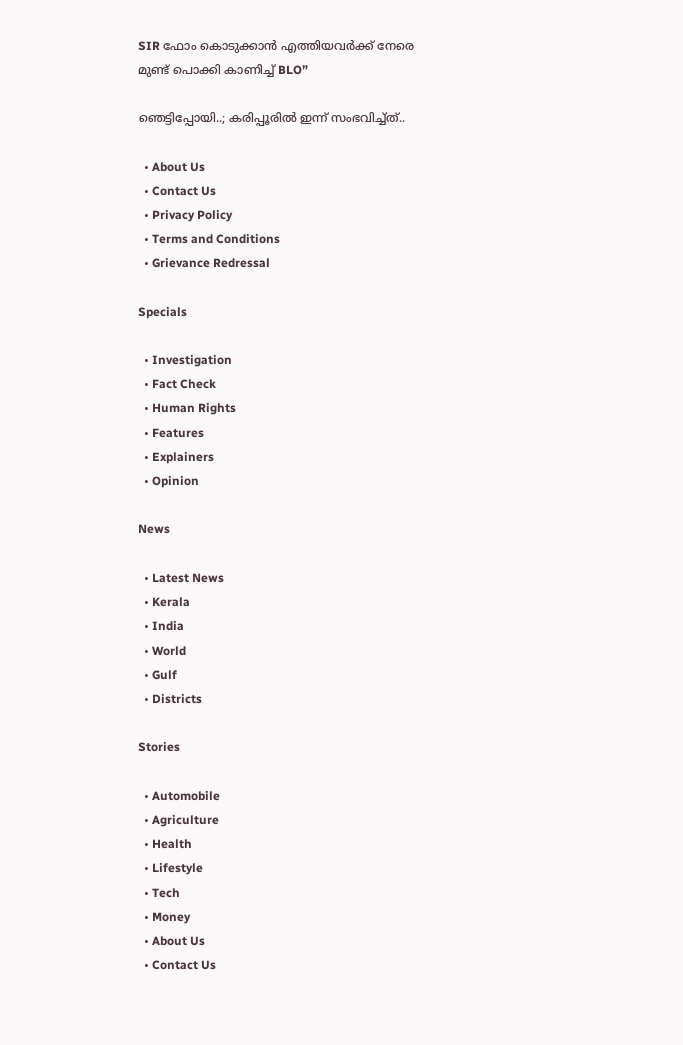SIR ഫോം കൊടുക്കാൻ എത്തിയവർക്ക് നേരെ മുണ്ട് പൊക്കി കാണിച്ച് BLO”

ഞെട്ടിപ്പോയി..; കരിപ്പൂരിൽ ഇന്ന് സംഭവിച്ച്ത്..

  • About Us
  • Contact Us
  • Privacy Policy
  • Terms and Conditions
  • Grievance Redressal

Specials

  • Investigation
  • Fact Check
  • Human Rights
  • Features
  • Explainers
  • Opinion

News

  • Latest News
  • Kerala
  • India
  • World
  • Gulf
  • Districts

Stories

  • Automobile
  • Agriculture
  • Health
  • Lifestyle
  • Tech
  • Money
  • About Us
  • Contact Us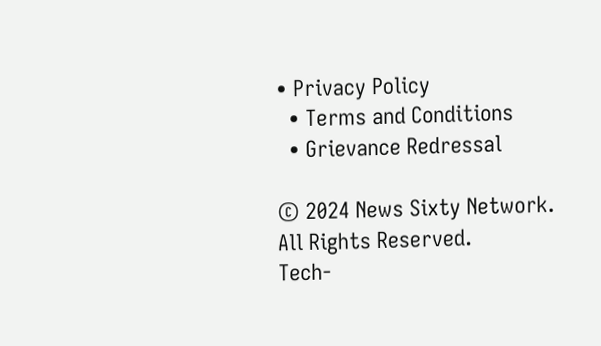• Privacy Policy
  • Terms and Conditions
  • Grievance Redressal

© 2024 News Sixty Network. All Rights Reserved.
Tech-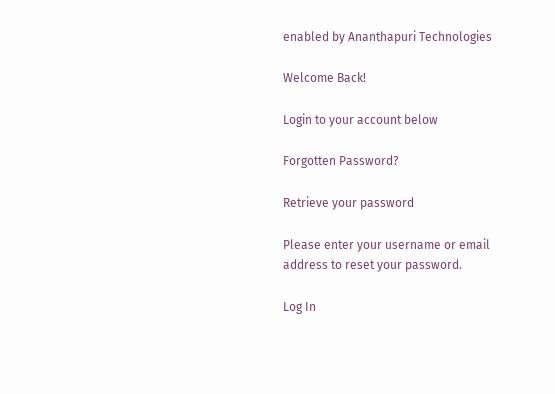enabled by Ananthapuri Technologies

Welcome Back!

Login to your account below

Forgotten Password?

Retrieve your password

Please enter your username or email address to reset your password.

Log In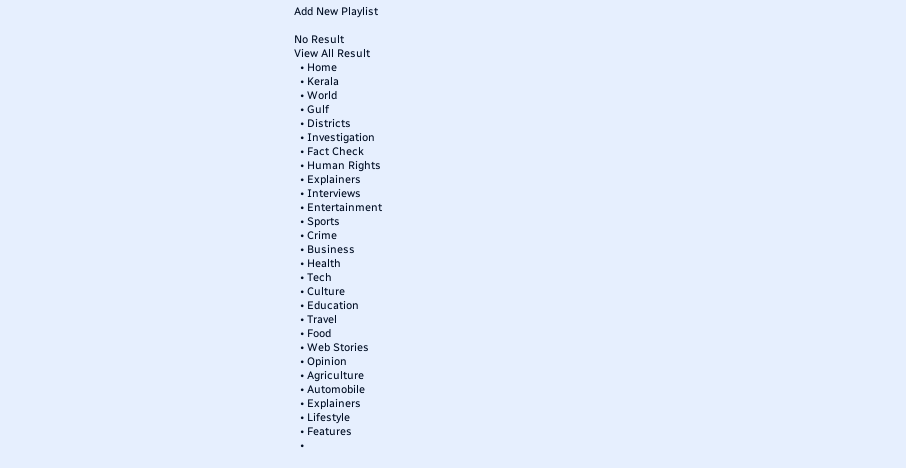Add New Playlist

No Result
View All Result
  • Home
  • Kerala
  • World
  • Gulf
  • Districts
  • Investigation
  • Fact Check
  • Human Rights
  • Explainers
  • Interviews
  • Entertainment
  • Sports
  • Crime
  • Business
  • Health
  • Tech
  • Culture
  • Education
  • Travel
  • Food
  • Web Stories
  • Opinion
  • Agriculture
  • Automobile
  • Explainers
  • Lifestyle
  • Features
  •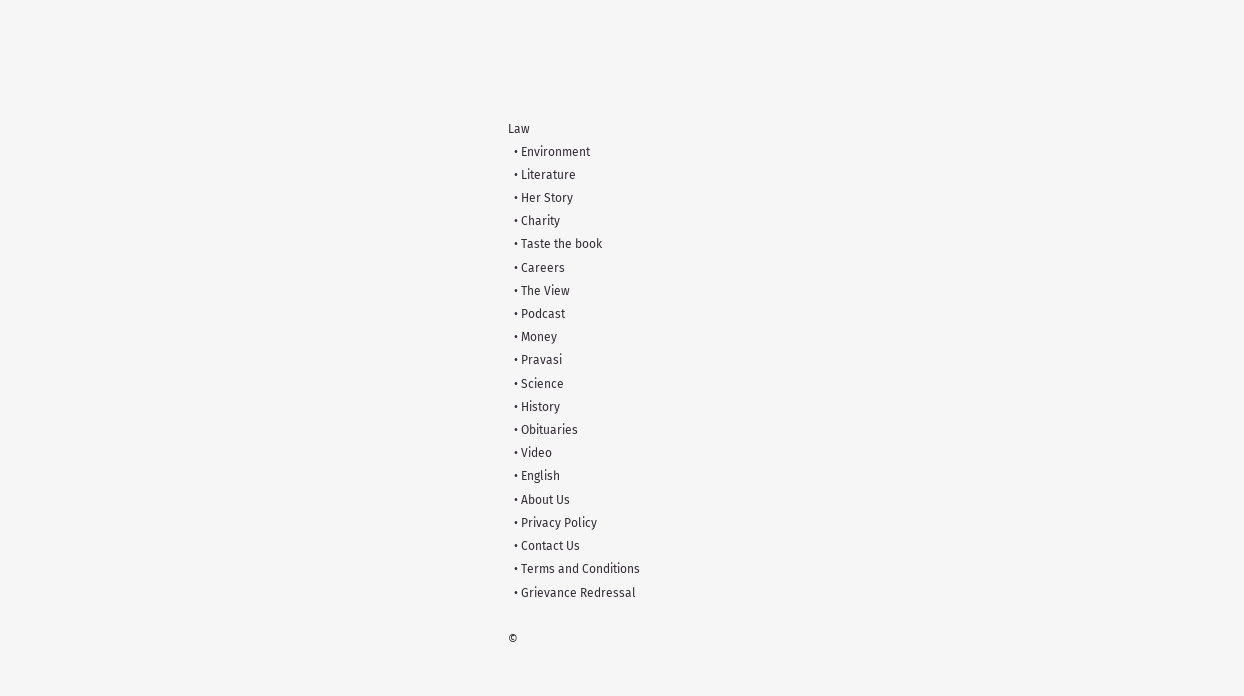Law
  • Environment
  • Literature
  • Her Story
  • Charity
  • Taste the book
  • Careers
  • The View
  • Podcast
  • Money
  • Pravasi
  • Science
  • History
  • Obituaries
  • Video
  • English
  • About Us
  • Privacy Policy
  • Contact Us
  • Terms and Conditions
  • Grievance Redressal

©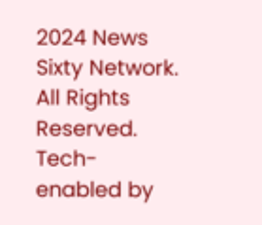2024 News Sixty Network. All Rights Reserved.
Tech-enabled by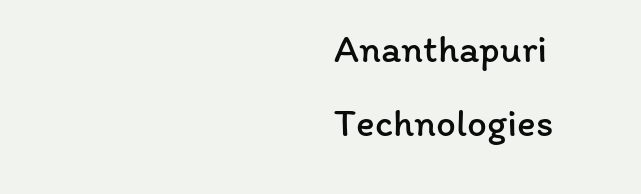Ananthapuri Technologies